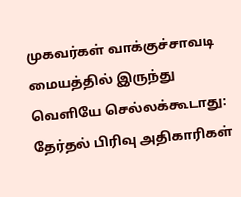முகவர்கள் வாக்குச்சாவடி மையத்தில் இருந்து வெளியே செல்லக்கூடாது: தேர்தல் பிரிவு அதிகாரிகள்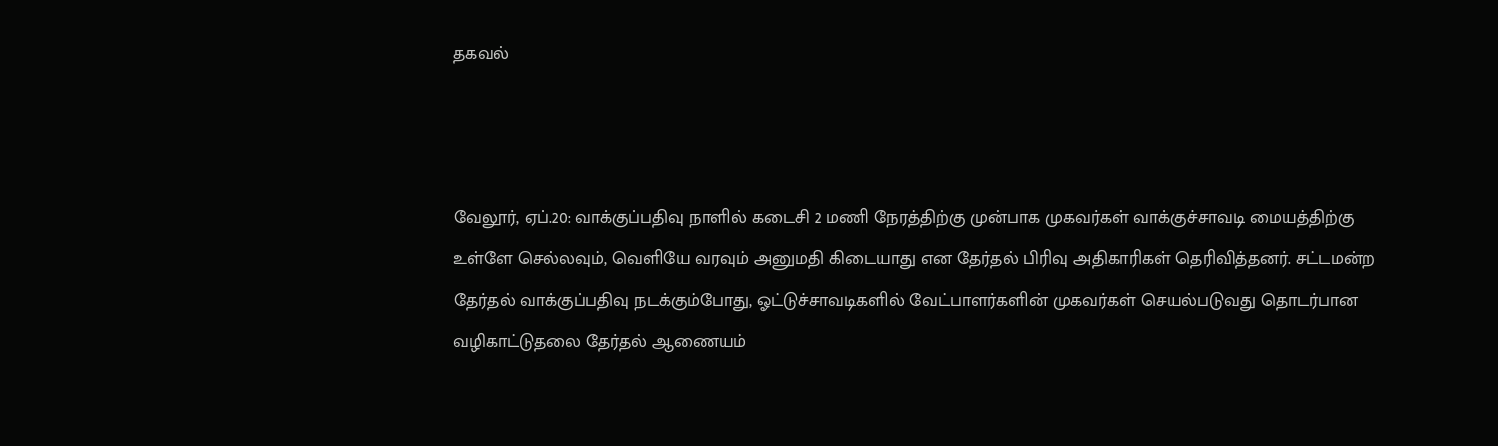தகவல்



வேலூர், ஏப்.20: வாக்குப்பதிவு நாளில் கடைசி 2 மணி நேரத்திற்கு முன்பாக முகவர்கள் வாக்குச்சாவடி மையத்திற்கு உள்ளே செல்லவும், வெளியே வரவும் அனுமதி கிடையாது என தேர்தல் பிரிவு அதிகாரிகள் தெரிவித்தனர். சட்டமன்ற தேர்தல் வாக்குப்பதிவு நடக்கும்போது, ஓட்டுச்சாவடிகளில் வேட்பாளர்களின் முகவர்கள் செயல்படுவது தொடர்பான வழிகாட்டுதலை தேர்தல் ஆணையம்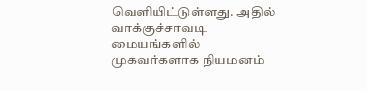வெளியிட்டுள்ளது. அதில் வாக்குச்சாவடி மையங்களில் முகவர்களாக நியமனம்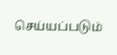செய்யப்படும்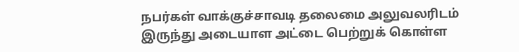நபர்கள் வாக்குச்சாவடி தலைமை அலுவலரிடம் இருந்து அடையாள அட்டை பெற்றுக் கொள்ள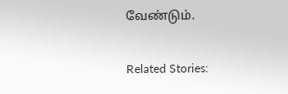வேண்டும்.

Related Stories: